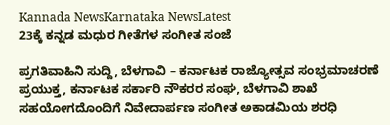Kannada NewsKarnataka NewsLatest
23ಕ್ಕೆ ಕನ್ನಡ ಮಧುರ ಗೀತೆಗಳ ಸಂಗೀತ ಸಂಜೆ

ಪ್ರಗತಿವಾಹಿನಿ ಸುದ್ದಿ, ಬೆಳಗಾವಿ – ಕರ್ನಾಟಕ ರಾಜ್ಯೋತ್ಸವ ಸಂಭ್ರಮಾಚರಣೆ ಪ್ರಯುಕ್ತ, ಕರ್ನಾಟಕ ಸರ್ಕಾರಿ ನೌಕರರ ಸಂಘ, ಬೆಳಗಾವಿ ಶಾಖೆ ಸಹಯೋಗದೊಂದಿಗೆ ನಿವೇದಾರ್ಪಣ ಸಂಗೀತ ಅಕಾಡಮಿಯ ಶರಧಿ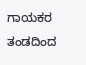ಗಾಯಕರ ತಂಡದಿಂದ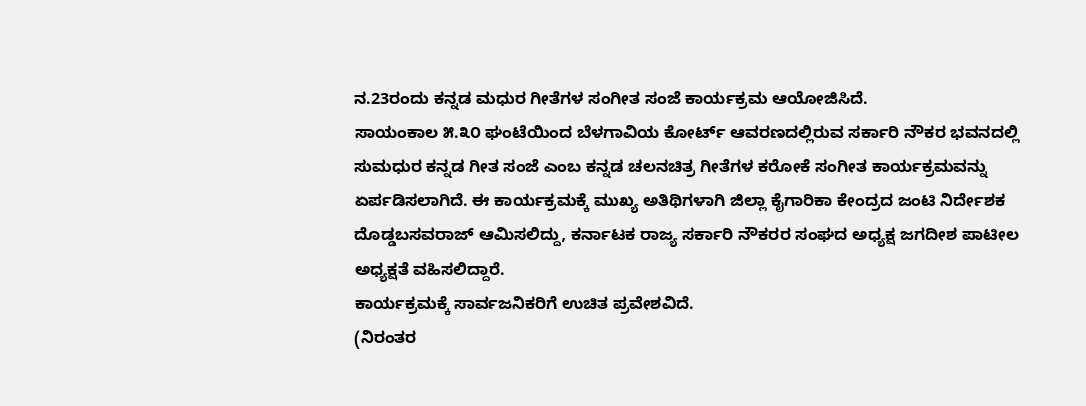ನ.23ರಂದು ಕನ್ನಡ ಮಧುರ ಗೀತೆಗಳ ಸಂಗೀತ ಸಂಜೆ ಕಾರ್ಯಕ್ರಮ ಆಯೋಜಿಸಿದೆ.
ಸಾಯಂಕಾಲ ೫.೩೦ ಘಂಟೆಯಿಂದ ಬೆಳಗಾವಿಯ ಕೋರ್ಟ್ ಆವರಣದಲ್ಲಿರುವ ಸರ್ಕಾರಿ ನೌಕರ ಭವನದಲ್ಲಿ ಸುಮಧುರ ಕನ್ನಡ ಗೀತ ಸಂಜೆ ಎಂಬ ಕನ್ನಡ ಚಲನಚಿತ್ರ ಗೀತೆಗಳ ಕರೋಕೆ ಸಂಗೀತ ಕಾರ್ಯಕ್ರಮವನ್ನು ಏರ್ಪಡಿಸಲಾಗಿದೆ. ಈ ಕಾರ್ಯಕ್ರಮಕ್ಕೆ ಮುಖ್ಯ ಅತಿಥಿಗಳಾಗಿ ಜಿಲ್ಲಾ ಕೈಗಾರಿಕಾ ಕೇಂದ್ರದ ಜಂಟಿ ನಿರ್ದೇಶಕ ದೊಡ್ಡಬಸವರಾಜ್ ಆಮಿಸಲಿದ್ದು, ಕರ್ನಾಟಕ ರಾಜ್ಯ ಸರ್ಕಾರಿ ನೌಕರರ ಸಂಘದ ಅಧ್ಯಕ್ಷ ಜಗದೀಶ ಪಾಟೀಲ ಅಧ್ಯಕ್ಷತೆ ವಹಿಸಲಿದ್ದಾರೆ.
ಕಾರ್ಯಕ್ರಮಕ್ಕೆ ಸಾರ್ವಜನಿಕರಿಗೆ ಉಚಿತ ಪ್ರವೇಶವಿದೆ.
(ನಿರಂತರ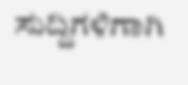ಸುದ್ದಿಗಳಿಗಾಗಿ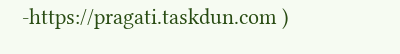-https://pragati.taskdun.com )